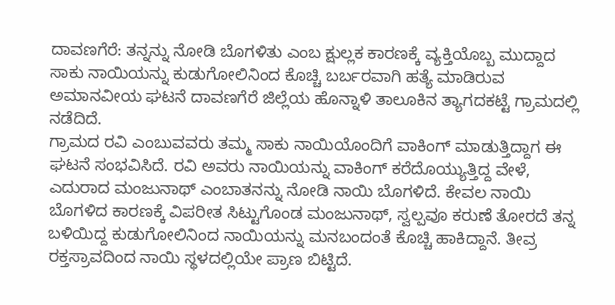ದಾವಣಗೆರೆ: ತನ್ನನ್ನು ನೋಡಿ ಬೊಗಳಿತು ಎಂಬ ಕ್ಷುಲ್ಲಕ ಕಾರಣಕ್ಕೆ ವ್ಯಕ್ತಿಯೊಬ್ಬ ಮುದ್ದಾದ ಸಾಕು ನಾಯಿಯನ್ನು ಕುಡುಗೋಲಿನಿಂದ ಕೊಚ್ಚಿ ಬರ್ಬರವಾಗಿ ಹತ್ಯೆ ಮಾಡಿರುವ ಅಮಾನವೀಯ ಘಟನೆ ದಾವಣಗೆರೆ ಜಿಲ್ಲೆಯ ಹೊನ್ನಾಳಿ ತಾಲೂಕಿನ ತ್ಯಾಗದಕಟ್ಟೆ ಗ್ರಾಮದಲ್ಲಿ ನಡೆದಿದೆ.
ಗ್ರಾಮದ ರವಿ ಎಂಬುವವರು ತಮ್ಮ ಸಾಕು ನಾಯಿಯೊಂದಿಗೆ ವಾಕಿಂಗ್ ಮಾಡುತ್ತಿದ್ದಾಗ ಈ ಘಟನೆ ಸಂಭವಿಸಿದೆ. ರವಿ ಅವರು ನಾಯಿಯನ್ನು ವಾಕಿಂಗ್ ಕರೆದೊಯ್ಯುತ್ತಿದ್ದ ವೇಳೆ, ಎದುರಾದ ಮಂಜುನಾಥ್ ಎಂಬಾತನನ್ನು ನೋಡಿ ನಾಯಿ ಬೊಗಳಿದೆ. ಕೇವಲ ನಾಯಿ ಬೊಗಳಿದ ಕಾರಣಕ್ಕೆ ವಿಪರೀತ ಸಿಟ್ಟುಗೊಂಡ ಮಂಜುನಾಥ್, ಸ್ವಲ್ಪವೂ ಕರುಣೆ ತೋರದೆ ತನ್ನ ಬಳಿಯಿದ್ದ ಕುಡುಗೋಲಿನಿಂದ ನಾಯಿಯನ್ನು ಮನಬಂದಂತೆ ಕೊಚ್ಚಿ ಹಾಕಿದ್ದಾನೆ. ತೀವ್ರ ರಕ್ತಸ್ರಾವದಿಂದ ನಾಯಿ ಸ್ಥಳದಲ್ಲಿಯೇ ಪ್ರಾಣ ಬಿಟ್ಟಿದೆ.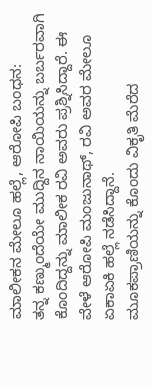ಮಾಲೀಕನ ಮೇಲೂ ಹಲ್ಲೆ, ಆರೋಪಿ ಬಂಧನ:
ತನ್ನ ಕಣ್ಮುಂದೆಯೇ ಮುದ್ದಿನ ನಾಯಿಯನ್ನು ಬರ್ಬರವಾಗಿ ಕೊಂದಿದ್ದನ್ನು ಮಾಲೀಕ ರವಿ ಅವರು ಪ್ರಶ್ನಿಸಿದ್ದಾರೆ. ಈ ವೇಳೆ ಆರೋಪಿ ಮಂಜುನಾಥ್, ರವಿ ಅವರ ಮೇಲೂ ಏಕಾಏಕಿ ಹಲ್ಲೆ ನಡೆಸಿದ್ದಾನೆ.
ಮೂಕಪ್ರಾಣಿಯನ್ನು ಕೊಂದು ವಿಕೃತಿ ಮೆರೆದ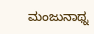ಮಂಜುನಾಥ್ನ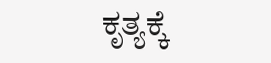ಕೃತ್ಯಕ್ಕೆ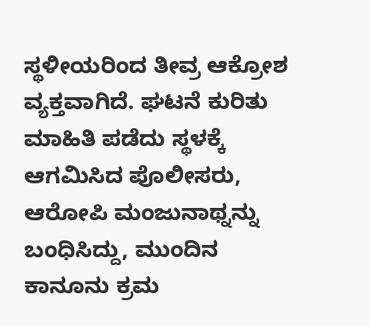ಸ್ಥಳೀಯರಿಂದ ತೀವ್ರ ಆಕ್ರೋಶ ವ್ಯಕ್ತವಾಗಿದೆ. ಘಟನೆ ಕುರಿತು ಮಾಹಿತಿ ಪಡೆದು ಸ್ಥಳಕ್ಕೆ ಆಗಮಿಸಿದ ಪೊಲೀಸರು, ಆರೋಪಿ ಮಂಜುನಾಥ್ನನ್ನು ಬಂಧಿಸಿದ್ದು, ಮುಂದಿನ ಕಾನೂನು ಕ್ರಮ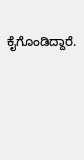ಕೈಗೊಂಡಿದ್ದಾರೆ.